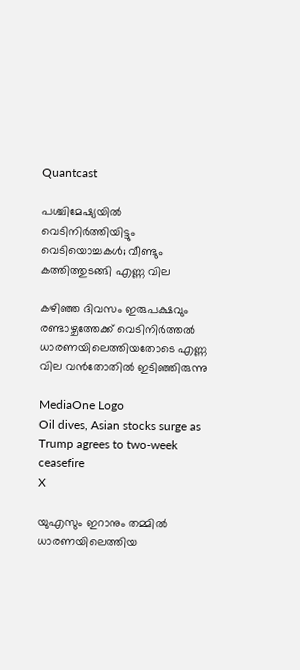Quantcast

പശ്ചിമേഷ്യയില്‍ വെടിനിര്‍ത്തിയിട്ടും വെടിയൊച്ചകള്‍; വീണ്ടും കത്തിത്തുടങ്ങി എണ്ണ വില

കഴിഞ്ഞ ദിവസം ഇരുപക്ഷവും രണ്ടാഴ്ചത്തേക്ക് വെടിനിര്‍ത്തല്‍ ധാരണയിലെത്തിയതോടെ എണ്ണ വില വന്‍തോതില്‍ ഇടിഞ്ഞിരുന്നു

MediaOne Logo
Oil dives, Asian stocks surge as Trump agrees to two-week ceasefire
X

യുഎസും ഇറാനും തമ്മില്‍ ധാരണയിലെത്തിയ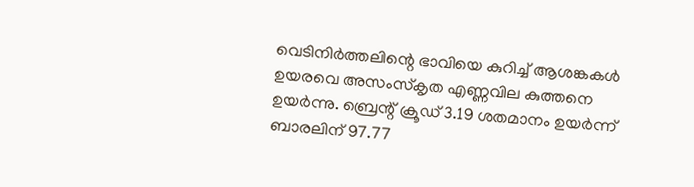വെടിനിര്‍ത്തലിന്റെ ഭാവിയെ കുറിച്ച് ആശങ്കകള്‍ ഉയരവെ അസംസ്‌കൃത എണ്ണവില കുത്തനെ ഉയര്‍ന്നു. ബ്രെന്റ് ക്രൂഡ് 3.19 ശതമാനം ഉയര്‍ന്ന് ബാരലിന് 97.77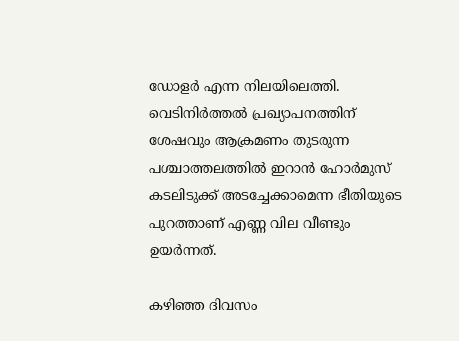ഡോളര്‍ എന്ന നിലയിലെത്തി. വെടിനിര്‍ത്തല്‍ പ്രഖ്യാപനത്തിന് ശേഷവും ആക്രമണം തുടരുന്ന പശ്ചാത്തലത്തില്‍ ഇറാന്‍ ഹോര്‍മുസ് കടലിടുക്ക് അടച്ചേക്കാമെന്ന ഭീതിയുടെ പുറത്താണ് എണ്ണ വില വീണ്ടും ഉയര്‍ന്നത്.

കഴിഞ്ഞ ദിവസം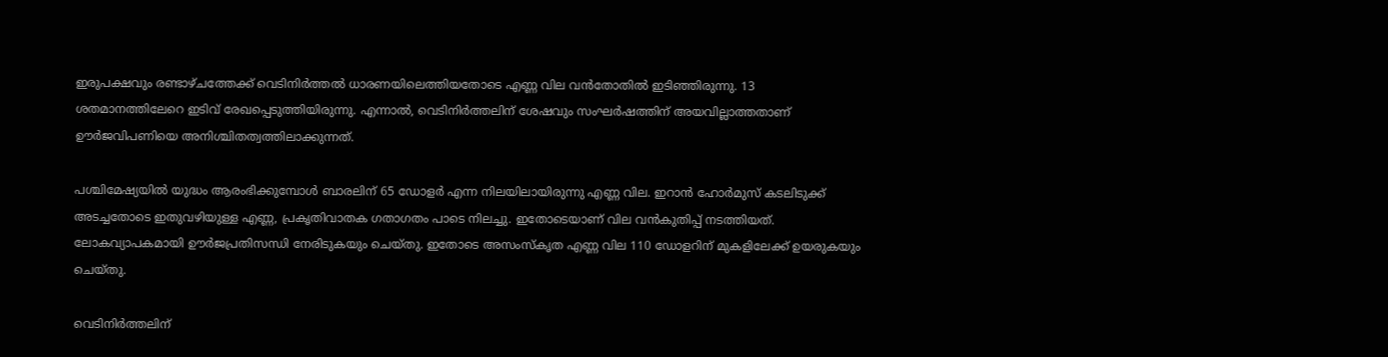ഇരുപക്ഷവും രണ്ടാഴ്ചത്തേക്ക് വെടിനിര്‍ത്തല്‍ ധാരണയിലെത്തിയതോടെ എണ്ണ വില വന്‍തോതില്‍ ഇടിഞ്ഞിരുന്നു. 13 ശതമാനത്തിലേറെ ഇടിവ് രേഖപ്പെടുത്തിയിരുന്നു. എന്നാല്‍, വെടിനിര്‍ത്തലിന് ശേഷവും സംഘര്‍ഷത്തിന് അയവില്ലാത്തതാണ് ഊര്‍ജവിപണിയെ അനിശ്ചിതത്വത്തിലാക്കുന്നത്.

പശ്ചിമേഷ്യയില്‍ യുദ്ധം ആരംഭിക്കുമ്പോള്‍ ബാരലിന് 65 ഡോളര്‍ എന്ന നിലയിലായിരുന്നു എണ്ണ വില. ഇറാന്‍ ഹോര്‍മുസ് കടലിടുക്ക് അടച്ചതോടെ ഇതുവഴിയുള്ള എണ്ണ, പ്രകൃതിവാതക ഗതാഗതം പാടെ നിലച്ചു. ഇതോടെയാണ് വില വന്‍കുതിപ്പ് നടത്തിയത്. ലോകവ്യാപകമായി ഊര്‍ജപ്രതിസന്ധി നേരിടുകയും ചെയ്തു. ഇതോടെ അസംസ്‌കൃത എണ്ണ വില 110 ഡോളറിന് മുകളിലേക്ക് ഉയരുകയും ചെയ്തു.

വെടിനിര്‍ത്തലിന്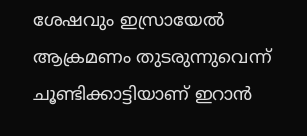ശേഷവും ഇസ്രായേല്‍ ആക്രമണം തുടരുന്നുവെന്ന് ചൂണ്ടിക്കാട്ടിയാണ് ഇറാന്‍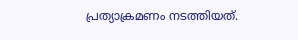പ്രത്യാക്രമണം നടത്തിയത്.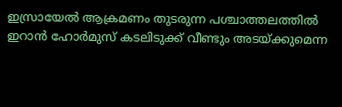ഇസ്രായേല്‍ ആക്രമണം തുടരുന്ന പശ്ചാത്തലത്തില്‍ ഇറാന്‍ ഹോര്‍മുസ് കടലിടുക്ക് വീണ്ടും അടയ്ക്കുമെന്ന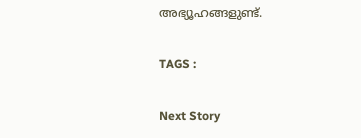അഭ്യൂഹങ്ങളുണ്ട്.

TAGS :

Next Story